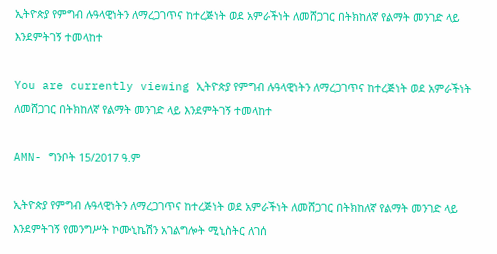ኢትዮጵያ የምግብ ሉዓላዊነትን ለማረጋገጥና ከተረጅነት ወደ አምራችነት ለመሸጋገር በትክከለኛ የልማት መንገድ ላይ እንደምትገኝ ተመላከተ

You are currently viewing ኢትዮጵያ የምግብ ሉዓላዊነትን ለማረጋገጥና ከተረጅነት ወደ አምራችነት ለመሸጋገር በትክከለኛ የልማት መንገድ ላይ እንደምትገኝ ተመላከተ

AMN- ግንቦት 15/2017 ዓ.ም

ኢትዮጵያ የምግብ ሉዓላዊነትን ለማረጋገጥና ከተረጅነት ወደ አምራችነት ለመሸጋገር በትክከለኛ የልማት መንገድ ላይ እንደምትገኝ የመንግሥት ኮሙኒኬሽን አገልግሎት ሚኒስትር ለገሰ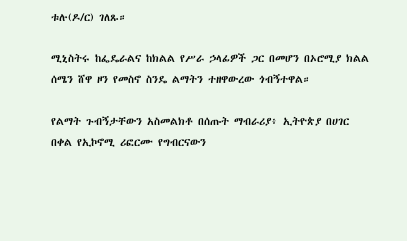ቱሉ(ዶ/ር) ገለጹ።

ሚኒስትሩ ከፌዴራልና ከክልል የሥራ ኃላፊዎች ጋር በመሆን በኦሮሚያ ክልል ሰሜን ሸዋ ዞን የመስኖ ስንዴ ልማትን ተዘዋውረው ጎብኝተዋል።

የልማት ጉብኝታቸውን አስመልክቶ በሰጡት ማብራሪያ፥ ኢትዮጵያ በሀገር በቀል የኢኮኖሚ ሪፎርሙ የግብርናውን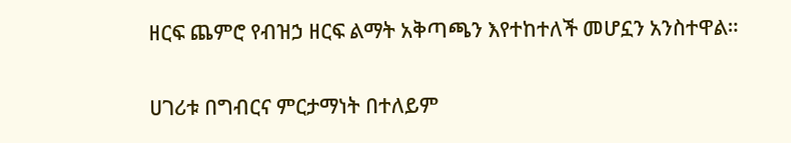ዘርፍ ጨምሮ የብዝኃ ዘርፍ ልማት አቅጣጫን እየተከተለች መሆኗን አንስተዋል።

ሀገሪቱ በግብርና ምርታማነት በተለይም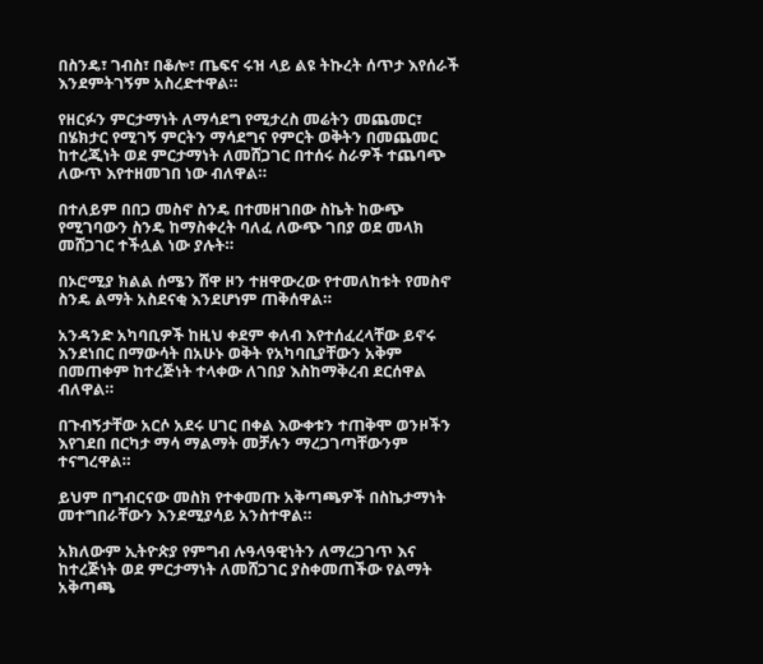በስንዴ፣ ገብስ፣ በቆሎ፣ ጤፍና ሩዝ ላይ ልዩ ትኩረት ሰጥታ እየሰራች እንደምትገኝም አስረድተዋል።

የዘርፉን ምርታማነት ለማሳደግ የሚታረስ መሬትን መጨመር፣ በሄክታር የሚገኝ ምርትን ማሳደግና የምርት ወቅትን በመጨመር ከተረጂነት ወደ ምርታማነት ለመሸጋገር በተሰሩ ስራዎች ተጨባጭ ለውጥ እየተዘመገበ ነው ብለዋል።

በተለይም በበጋ መስኖ ስንዴ በተመዘገበው ስኬት ከውጭ የሚገባውን ስንዴ ከማስቀረት ባለፈ ለውጭ ገበያ ወደ መላክ መሸጋገር ተችሏል ነው ያሉት።

በኦሮሚያ ክልል ሰሜን ሸዋ ዞን ተዘዋውረው የተመለከቱት የመስኖ ስንዴ ልማት አስደናቂ እንደሆነም ጠቅሰዋል።

አንዳንድ አካባቢዎች ከዚህ ቀደም ቀለብ እየተሰፈረላቸው ይኖሩ እንደነበር በማውሳት በአሁኑ ወቅት የአካባቢያቸውን አቅም በመጠቀም ከተረጅነት ተላቀው ለገበያ እስከማቅረብ ደርሰዋል ብለዋል።

በጉብኝታቸው አርሶ አደሩ ሀገር በቀል እውቀቱን ተጠቅሞ ወንዞችን እየገደበ በርካታ ማሳ ማልማት መቻሉን ማረጋገጣቸውንም ተናግረዋል።

ይህም በግብርናው መስክ የተቀመጡ አቅጣጫዎች በስኬታማነት መተግበራቸውን እንደሚያሳይ አንስተዋል።

አክለውም ኢትዮጵያ የምግብ ሉዓላዓዊነትን ለማረጋገጥ እና ከተረጅነት ወደ ምርታማነት ለመሸጋገር ያስቀመጠችው የልማት አቅጣጫ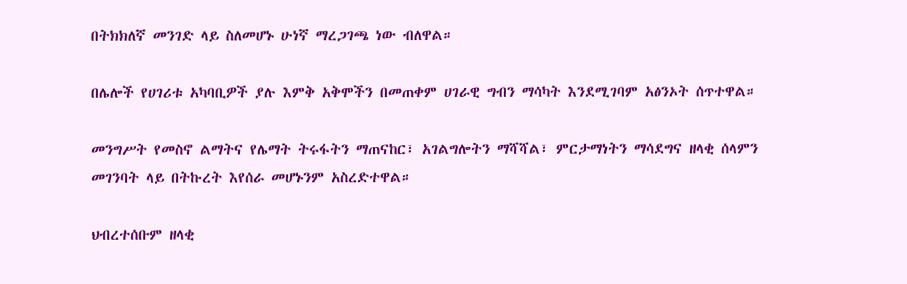በትክክለኛ መንገድ ላይ ስለመሆኑ ሁነኛ ማረጋገጫ ነው ብለዋል።

በሌሎች የሀገሪቱ አካባቢዎች ያሉ እምቅ አቅሞችን በመጠቀም ሀገራዊ ግብን ማሳካት እንደሚገባም አፅንኦት ሰጥተዋል።

መንግሥት የመስኖ ልማትና የሌማት ትሩፋትን ማጠናከር፣ አገልግሎትን ማሻሻል፣ ምርታማነትን ማሳደግና ዘላቂ ሰላምን መገንባት ላይ በትኩረት እየሰራ መሆኑንም አስረድተዋል።

ህብረተሰቡም ዘላቂ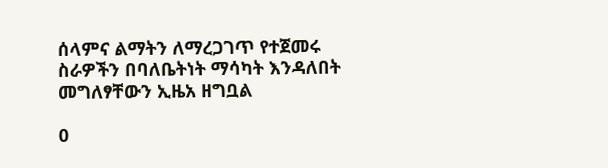ሰላምና ልማትን ለማረጋገጥ የተጀመሩ ስራዎችን በባለቤትነት ማሳካት እንዳለበት መግለፃቸውን ኢዜአ ዘግቧል

0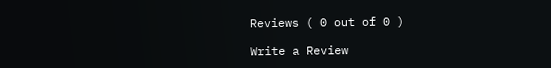Reviews ( 0 out of 0 )

Write a Review